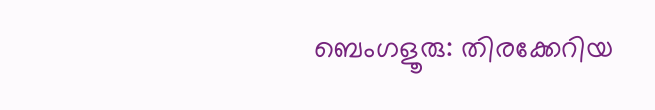ബെംഗളൂരു: തിരക്കേറിയ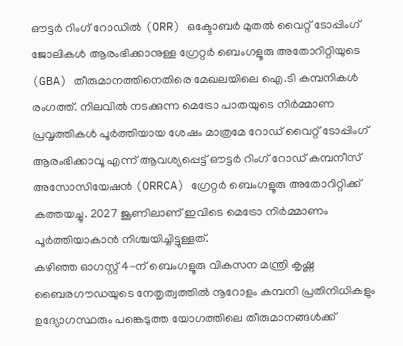ഔട്ടർ റിംഗ് റോഡിൽ (ORR) ഒക്ടോബർ മുതൽ വൈറ്റ് ടോപ്പിംഗ് ജോലികൾ ആരംഭിക്കാനുള്ള ഗ്രേറ്റർ ബെംഗളൂരു അതോറിറ്റിയുടെ (GBA) തീരുമാനത്തിനെതിരെ മേഖലയിലെ ഐ.ടി കമ്പനികൾ രംഗത്ത്. നിലവിൽ നടക്കുന്ന മെട്രോ പാതയുടെ നിർമ്മാണ പ്രവൃത്തികൾ പൂർത്തിയായ ശേഷം മാത്രമേ റോഡ് വൈറ്റ് ടോപ്പിംഗ് ആരംഭിക്കാവൂ എന്ന് ആവശ്യപ്പെട്ട് ഔട്ടർ റിംഗ് റോഡ് കമ്പനീസ് അസോസിയേഷൻ (ORRCA) ഗ്രേറ്റർ ബെംഗളൂരു അതോറിറ്റിക്ക് കത്തയച്ചു. 2027 ജൂണിലാണ് ഇവിടെ മെട്രോ നിർമ്മാണം പൂർത്തിയാകാൻ നിശ്ചയിച്ചിട്ടുള്ളത്.
കഴിഞ്ഞ ഓഗസ്റ്റ് 4-ന് ബെംഗളൂരു വികസന മന്ത്രി കൃഷ്ണ ബൈരഗൗഡയുടെ നേതൃത്വത്തിൽ നൂറോളം കമ്പനി പ്രതിനിധികളും ഉദ്യോഗസ്ഥരും പങ്കെടുത്ത യോഗത്തിലെ തീരുമാനങ്ങൾക്ക്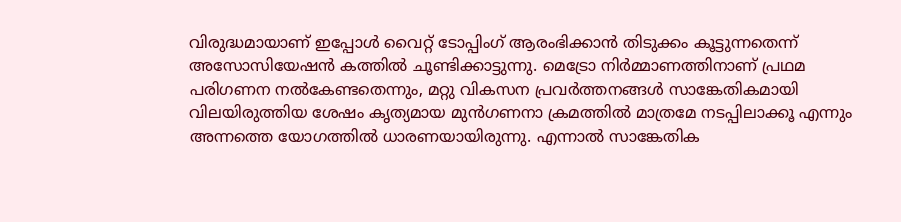വിരുദ്ധമായാണ് ഇപ്പോൾ വൈറ്റ് ടോപ്പിംഗ് ആരംഭിക്കാൻ തിടുക്കം കൂട്ടുന്നതെന്ന് അസോസിയേഷൻ കത്തിൽ ചൂണ്ടിക്കാട്ടുന്നു. മെട്രോ നിർമ്മാണത്തിനാണ് പ്രഥമ പരിഗണന നൽകേണ്ടതെന്നും, മറ്റു വികസന പ്രവർത്തനങ്ങൾ സാങ്കേതികമായി വിലയിരുത്തിയ ശേഷം കൃത്യമായ മുൻഗണനാ ക്രമത്തിൽ മാത്രമേ നടപ്പിലാക്കൂ എന്നും അന്നത്തെ യോഗത്തിൽ ധാരണയായിരുന്നു. എന്നാൽ സാങ്കേതിക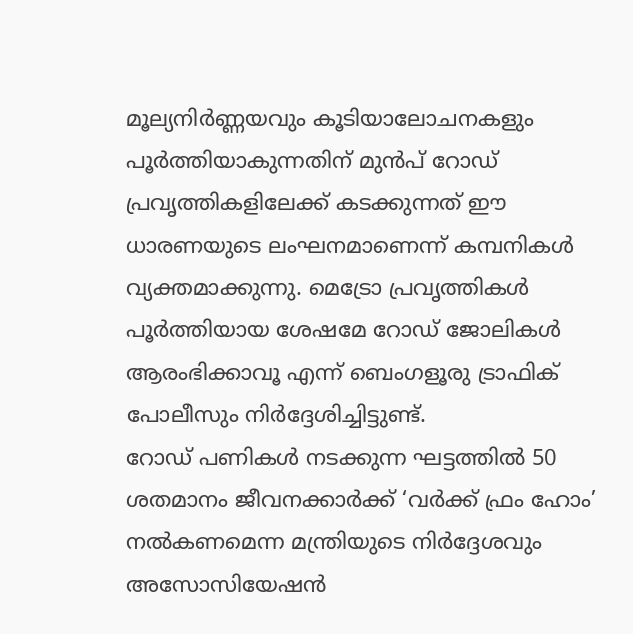മൂല്യനിർണ്ണയവും കൂടിയാലോചനകളും പൂർത്തിയാകുന്നതിന് മുൻപ് റോഡ് പ്രവൃത്തികളിലേക്ക് കടക്കുന്നത് ഈ ധാരണയുടെ ലംഘനമാണെന്ന് കമ്പനികൾ വ്യക്തമാക്കുന്നു. മെട്രോ പ്രവൃത്തികൾ പൂർത്തിയായ ശേഷമേ റോഡ് ജോലികൾ ആരംഭിക്കാവൂ എന്ന് ബെംഗളൂരു ട്രാഫിക് പോലീസും നിർദ്ദേശിച്ചിട്ടുണ്ട്.
റോഡ് പണികൾ നടക്കുന്ന ഘട്ടത്തിൽ 50 ശതമാനം ജീവനക്കാർക്ക് ‘വർക്ക് ഫ്രം ഹോം’ നൽകണമെന്ന മന്ത്രിയുടെ നിർദ്ദേശവും അസോസിയേഷൻ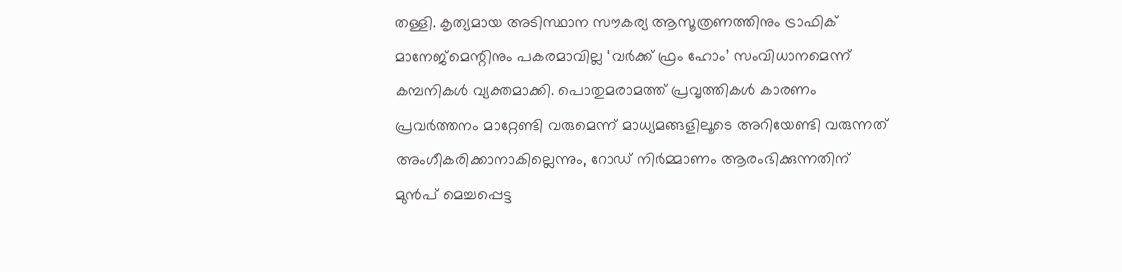തള്ളി. കൃത്യമായ അടിസ്ഥാന സൗകര്യ ആസൂത്രണത്തിനും ട്രാഫിക് മാനേജ്മെന്റിനും പകരമാവില്ല ‘വർക്ക് ഫ്രം ഹോം’ സംവിധാനമെന്ന് കമ്പനികൾ വ്യക്തമാക്കി. പൊതുമരാമത്ത് പ്രവൃത്തികൾ കാരണം പ്രവർത്തനം മാറ്റേണ്ടി വരുമെന്ന് മാധ്യമങ്ങളിലൂടെ അറിയേണ്ടി വരുന്നത് അംഗീകരിക്കാനാകില്ലെന്നും, റോഡ് നിർമ്മാണം ആരംഭിക്കുന്നതിന് മുൻപ് മെച്ചപ്പെട്ട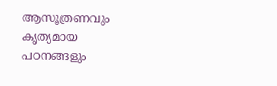ആസൂത്രണവും കൃത്യമായ പഠനങ്ങളും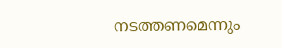നടത്തണമെന്നും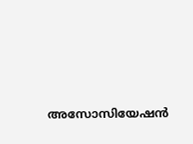അസോസിയേഷൻ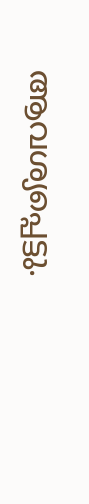ആവശ്യപ്പെട്ടു.